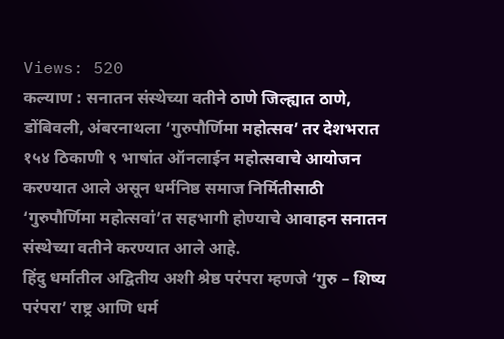Views: 520
कल्याण : सनातन संस्थेच्या वतीने ठाणे जिल्ह्यात ठाणे, डोंबिवली, अंबरनाथला ‘गुरुपौर्णिमा महोत्सव’ तर देशभरात १५४ ठिकाणी ९ भाषांत ऑनलाईन महोत्सवाचे आयोजन करण्यात आले असून धर्मनिष्ठ समाज निर्मितीसाठी ‘गुरुपौर्णिमा महोत्सवां’त सहभागी होण्याचे आवाहन सनातन संस्थेच्या वतीने करण्यात आले आहे.
हिंदु धर्मातील अद्वितीय अशी श्रेष्ठ परंपरा म्हणजे ‘गुरु – शिष्य परंपरा’ राष्ट्र आणि धर्म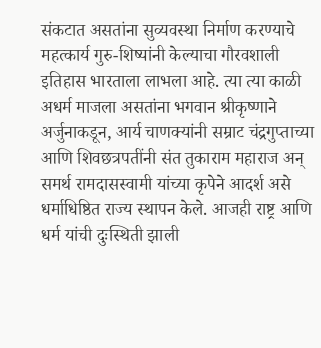संकटात असतांना सुव्यवस्था निर्माण करण्याचे महत्कार्य गुरु-शिष्यांनी केल्याचा गौरवशाली इतिहास भारताला लाभला आहे. त्या त्या काळी अधर्म माजला असतांना भगवान श्रीकृष्णाने अर्जुनाकडून, आर्य चाणक्यांनी सम्राट चंद्रगुप्ताच्या आणि शिवछत्रपतींनी संत तुकाराम महाराज अन् समर्थ रामदासस्वामी यांच्या कृपेने आदर्श असे धर्माधिष्ठित राज्य स्थापन केले. आजही राष्ट्र आणि धर्म यांची दुःस्थिती झाली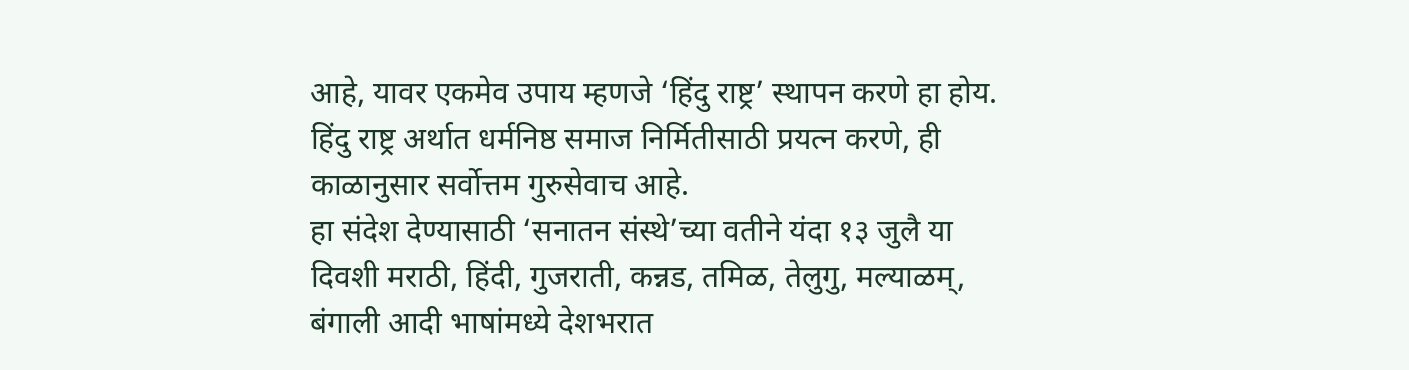आहे, यावर एकमेव उपाय म्हणजे ‘हिंदु राष्ट्र’ स्थापन करणे हा होय. हिंदु राष्ट्र अर्थात धर्मनिष्ठ समाज निर्मितीसाठी प्रयत्न करणे, ही काळानुसार सर्वोत्तम गुरुसेवाच आहे.
हा संदेश देण्यासाठी ‘सनातन संस्थे’च्या वतीने यंदा १३ जुलै या दिवशी मराठी, हिंदी, गुजराती, कन्नड, तमिळ, तेलुगु, मल्याळम्, बंगाली आदी भाषांमध्ये देशभरात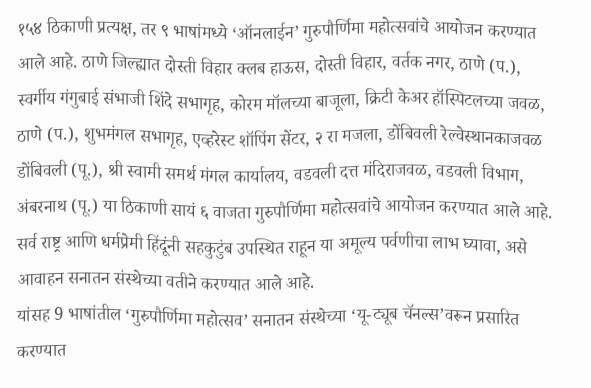१५४ ठिकाणी प्रत्यक्ष, तर ९ भाषांमध्ये ‘ऑनलाईन’ गुरुपौर्णिमा महोत्सवांचे आयोजन करण्यात आले आहे. ठाणे जिल्ह्यात दोस्ती विहार क्लब हाऊस, दोस्ती विहार, वर्तक नगर, ठाणे (प.), स्वर्गीय गंगुबाई संभाजी शिंदे सभागृह, कोरम मॉलच्या बाजूला, क्रिटी केअर हॉस्पिटलच्या जवळ, ठाणे (प.), शुभमंगल सभागृह, एव्हरेस्ट शॉपिंग सेंटर, २ रा मजला, डोंबिवली रेल्वेस्थानकाजवळ डोंबिवली (पू.), श्री स्वामी समर्थ मंगल कार्यालय, वडवली दत्त मंदिराजवळ, वडवली विभाग, अंबरनाथ (पू.) या ठिकाणी सायं ६ वाजता गुरुपौर्णिमा महोत्सवांचे आयोजन करण्यात आले आहे. सर्व राष्ट्र आणि धर्मप्रेमी हिंदूंनी सहकुटुंब उपस्थित राहून या अमूल्य पर्वणीचा लाभ घ्यावा, असे आवाहन सनातन संस्थेच्या वतीने करण्यात आले आहे.
यांसह 9 भाषांतील ‘गुरुपौर्णिमा महोत्सव’ सनातन संस्थेच्या ‘यू-ट्यूब चॅनल्स’वरून प्रसारित करण्यात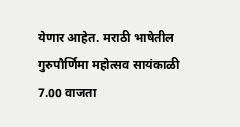येणार आहेत. मराठी भाषेतील गुरुपौर्णिमा महोत्सव सायंकाळी 7.00 वाजता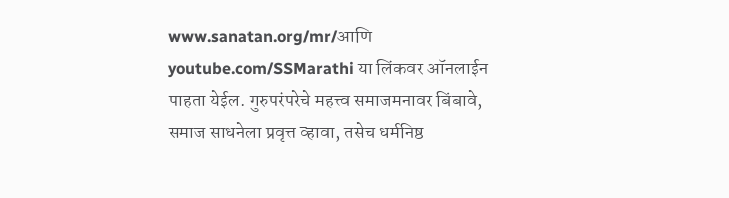www.sanatan.org/mr/आणि youtube.com/SSMarathi या लिंकवर ऑनलाईन पाहता येईल. गुरुपरंपरेचे महत्त्व समाजमनावर बिंबावे, समाज साधनेला प्रवृत्त व्हावा, तसेच धर्मनिष्ठ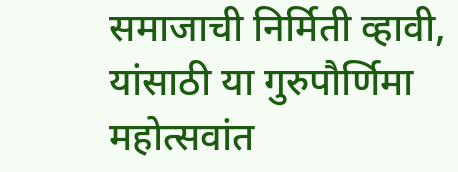समाजाची निर्मिती व्हावी, यांसाठी या गुरुपौर्णिमा महोत्सवांत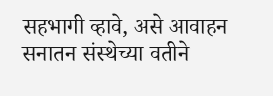सहभागी व्हावे, असे आवाहन सनातन संस्थेच्या वतीने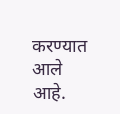करण्यात आले आहे.